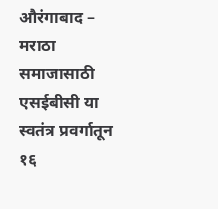औरंगाबाद – मराठा समाजासाठी एसईबीसी या स्वतंत्र प्रवर्गातून १६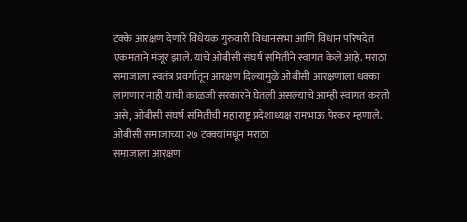टक्के आरक्षण देणारे विधेयक गुरुवारी विधानसभा आणि विधान परिषदेत एकमताने मंजूर झाले. याचे ओबीसी संघर्ष समितीने स्वागत केले आहे. मराठा समाजाला स्वतंत्र प्रवर्गातून आरक्षण दिल्यामुळे ओबीसी आरक्षणाला धक्का लागणार नाही याची काळजी सरकारने घेतली असल्याचे आम्ही स्वागत करतो असे, ओबीसी संघर्ष समितीची महाराष्ट्र प्रदेशाध्यक्ष रामभाऊ पेरकर म्हणाले.
ओबीसी समाजाच्या २७ टक्क्यांमधून मराठा
समाजाला आरक्षण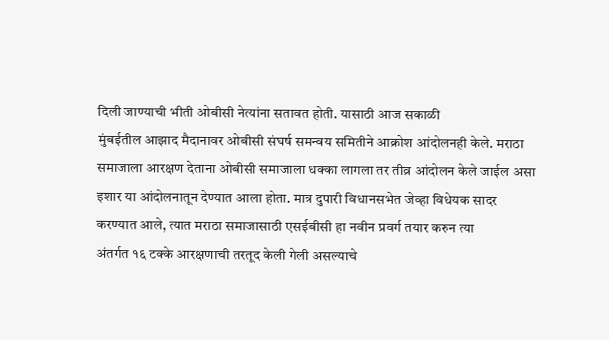दिली जाण्याची भीती ओबीसी नेत्यांना सतावत होती. यासाठी आज सकाळी
मुंबईतील आझाद मैदानावर ओबीसी संघर्ष समन्वय समितीने आक्रोश आंदोलनही केले. मराठा
समाजाला आरक्षण देताना ओबीसी समाजाला धक्का लागला तर तीव्र आंदोलन केले जाईल असा
इशार या आंदोलनातून देण्यात आला होता. मात्र दुपारी विधानसभेत जेव्हा विधेयक सादर
करण्यात आले, त्यात मराठा समाजासाठी एसईबीसी हा नवीन प्रवर्ग तयार करुन त्या
अंतर्गत १६ टक्के आरक्षणाची तरतूद केली गेली असल्याचे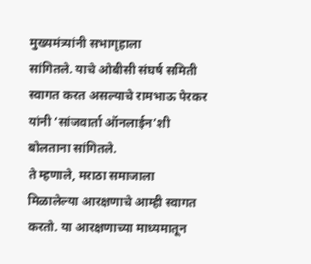मुख्यमंत्र्यांनी सभागृहाला
सांगितले. याचे ओबीसी संघर्ष समिती स्वागत करत असल्याचे रामभाऊ पेरकर यांनी ‘सांजवार्ता ऑनलाईन’शी बोलताना सांगितले.
ते म्हणाले, मराठा समाजाला मिळालेल्या आरक्षणाचे आम्ही स्वागत
करतो. या आरक्षणाच्या माध्यमातून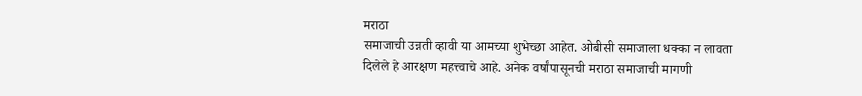मराठा
समाजाची उन्नती व्हावी या आमच्या शुभेच्छा आहेत. ओबीसी समाजाला धक्का न लावता
दिलेले हे आरक्षण महत्त्वाचे आहे. अनेक वर्षांपासूनची मराठा समाजाची मागणी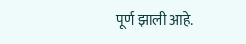पूर्ण झाली आहे.